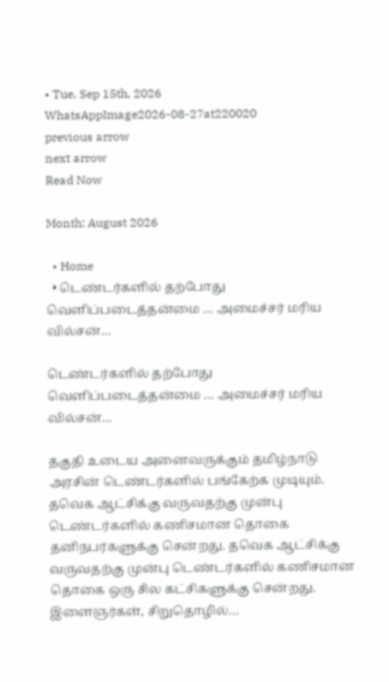• Tue. Sep 15th, 2026
WhatsAppImage2026-08-27at220020
previous arrow
next arrow
Read Now

Month: August 2026

  • Home
  • டெண்டர்களில் தற்போது வெளிப்படைத்தன்மை … அமைச்சர் மரிய வில்சன்…

டெண்டர்களில் தற்போது வெளிப்படைத்தன்மை … அமைச்சர் மரிய வில்சன்…

தகுதி உடைய அனைவருக்கும் தமிழ்நாடு அரசின் டெண்டர்களில் பங்கேற்க முடியும். தவெக ஆட்சிக்கு வருவதற்கு முன்பு டெண்டர்களில் கணிசமான தொகை தனிநபர்களுக்கு சென்றது. தவெக ஆட்சிக்கு வருவதற்கு முன்பு டெண்டர்களில் கணிசமான தொகை ஒரு சில கட்சிகளுக்கு சென்றது. இளைஞர்கள், சிறுதொழில்…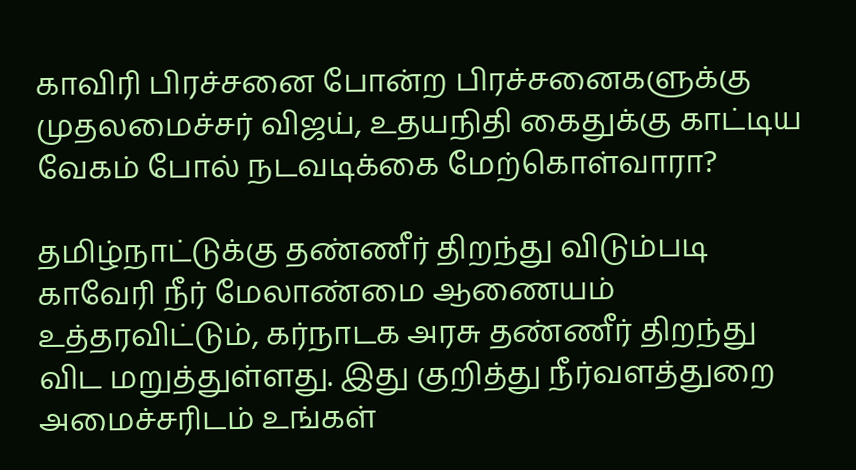காவிரி பிரச்சனை போன்ற பிரச்சனைகளுக்கு முதலமைச்சர் விஜய், உதயநிதி கைதுக்கு காட்டிய வேகம் போல் நடவடிக்கை மேற்கொள்வாரா?

தமிழ்நாட்டுக்கு தண்ணீர் திறந்து விடும்படி காவேரி நீர் மேலாண்மை ஆணையம் உத்தரவிட்டும், கர்நாடக அரசு தண்ணீர் திறந்து விட மறுத்துள்ளது. இது குறித்து நீர்வளத்துறை அமைச்சரிடம் உங்கள்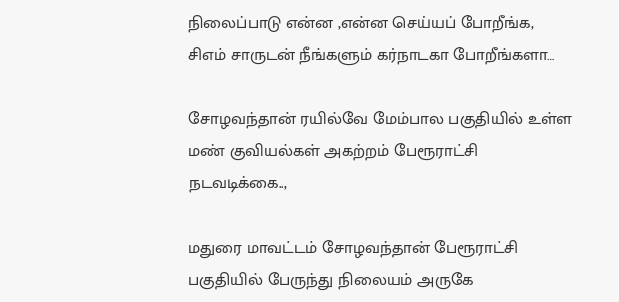நிலைப்பாடு என்ன ,என்ன செய்யப் போறீங்க, சிஎம் சாருடன் நீங்களும் கர்நாடகா போறீங்களா…

சோழவந்தான் ரயில்வே மேம்பால பகுதியில் உள்ள மண் குவியல்கள் அகற்றம் பேரூராட்சி நடவடிக்கை..,

மதுரை மாவட்டம் சோழவந்தான் பேரூராட்சி பகுதியில் பேருந்து நிலையம் அருகே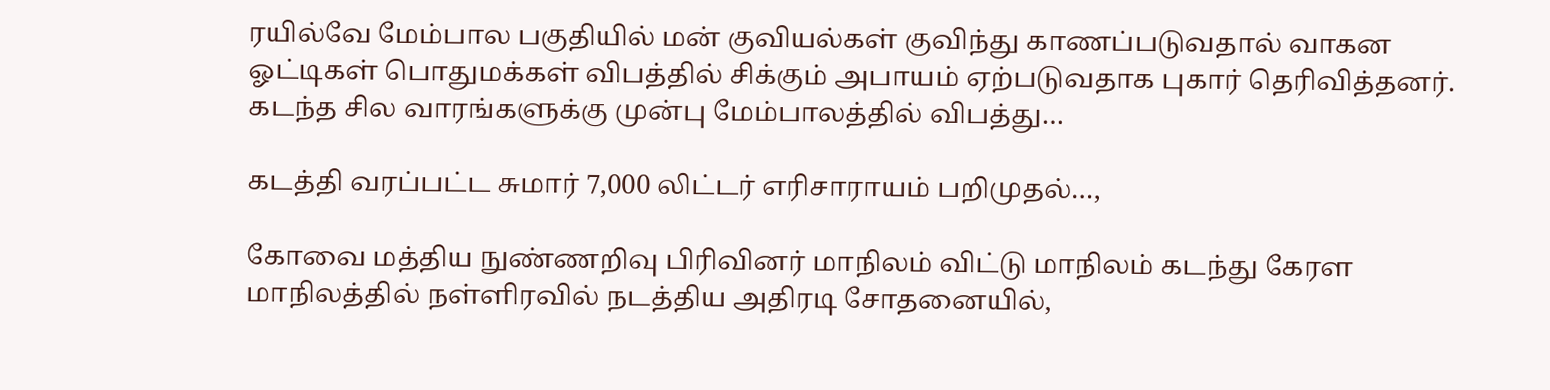ரயில்வே மேம்பால பகுதியில் மன் குவியல்கள் குவிந்து காணப்படுவதால் வாகன ஓட்டிகள் பொதுமக்கள் விபத்தில் சிக்கும் அபாயம் ஏற்படுவதாக புகார் தெரிவித்தனர். கடந்த சில வாரங்களுக்கு முன்பு மேம்பாலத்தில் விபத்து…

கடத்தி வரப்பட்ட சுமார் 7,000 லிட்டர் எரிசாராயம் பறிமுதல்…,

கோவை மத்திய நுண்ணறிவு பிரிவினர் மாநிலம் விட்டு மாநிலம் கடந்து கேரள மாநிலத்தில் நள்ளிரவில் நடத்திய அதிரடி சோதனையில்,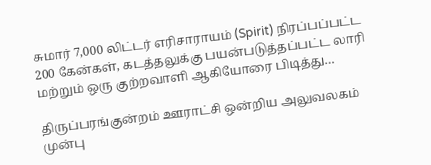சுமார் 7,000 லிட்டர் எரிசாராயம் (Spirit) நிரப்பப்பட்ட 200 கேன்கள், கடத்தலுக்கு பயன்படுத்தப்பட்ட லாரி மற்றும் ஒரு குற்றவாளி ஆகியோரை பிடித்து…

திருப்பரங்குன்றம் ஊராட்சி ஒன்றிய அலுவலகம் முன்பு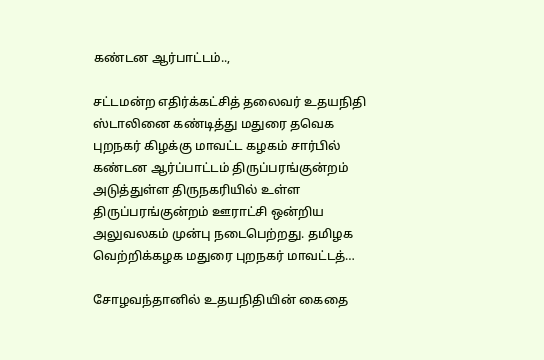கண்டன ஆர்பாட்டம்..,

சட்டமன்ற எதிர்க்கட்சித் தலைவர் உதயநிதி ஸ்டாலினை கண்டித்து மதுரை தவெக புறநகர் கிழக்கு மாவட்ட கழகம் சார்பில் கண்டன ஆர்ப்பாட்டம் திருப்பரங்குன்றம் அடுத்துள்ள திருநகரியில் உள்ள திருப்பரங்குன்றம் ஊராட்சி ஒன்றிய அலுவலகம் முன்பு நடைபெற்றது. தமிழக வெற்றிக்கழக மதுரை புறநகர் மாவட்டத்…

சோழவந்தானில் உதயநிதியின் கைதை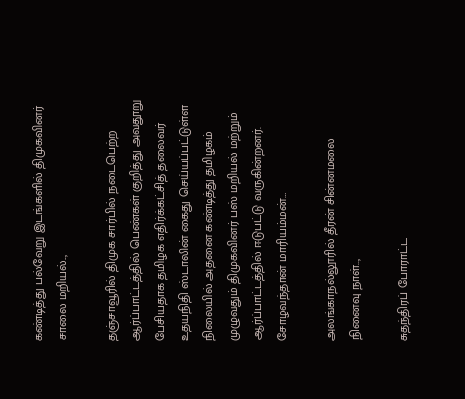கண்டித்து பல்வேறு இடங்களில் திமுகவினர் சாலை மறியல்..,

தஞ்சாவூரில் திமுக சார்பில் நடைபெற்ற ஆர்ப்பாட்டத்தில் பெண்கள் குறித்து அவதூறு பேசியதாக தமிழக எதிர்க்கட்சித் தலைவர் உதயநிதி ஸ்டாலின் கைது செய்யப்பட்டுள்ள நிலையில் அதனை கண்டித்து தமிழகம் முழுவதும் திமுகவினர் பஸ் மறியல் மற்றும் ஆர்ப்பாட்டத்தில் ஈடுபட்டு வருகின்றனர். சோழவந்தான் மாரியம்மன்…

அலங்காநல்லூரில் தீரன் சின்னமலை நினைவு நாள்..,

சுதந்திரப் போராட்ட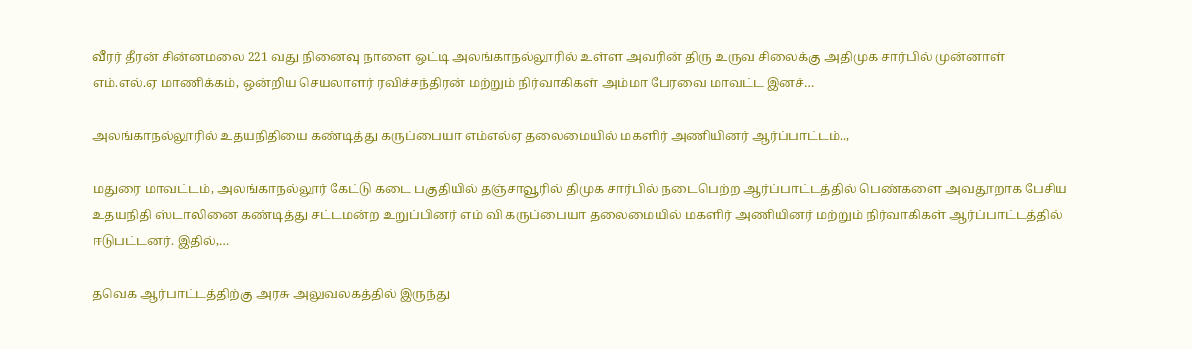வீரர் தீரன் சின்னமலை 221 வது நினைவு நாளை ஒட்டி அலங்காநல்லூரில் உள்ள அவரின் திரு உருவ சிலைக்கு அதிமுக சார்பில் முன்னாள் எம்.எல்.ஏ மாணிக்கம், ஒன்றிய செயலாளர் ரவிச்சந்திரன் மற்றும் நிர்வாகிகள் அம்மா பேரவை மாவட்ட இனச்…

அலங்காநல்லூரில் உதயநிதியை கண்டித்து கருப்பையா எம்எல்ஏ தலைமையில் மகளிர் அணியினர் ஆர்ப்பாட்டம்..,

மதுரை மாவட்டம், அலங்காநல்லூர் கேட்டு கடை பகுதியில் தஞ்சாவூரில் திமுக சார்பில் நடைபெற்ற ஆர்ப்பாட்டத்தில் பெண்களை அவதூறாக பேசிய உதயநிதி ஸ்டாலினை கண்டித்து சட்டமன்ற உறுப்பினர் எம் வி கருப்பையா தலைமையில் மகளிர் அணியினர் மற்றும் நிர்வாகிகள் ஆர்ப்பாட்டத்தில் ஈடுபட்டனர். இதில்,…

தவெக ஆர்பாட்டத்திற்கு அரசு அலுவலகத்தில் இருந்து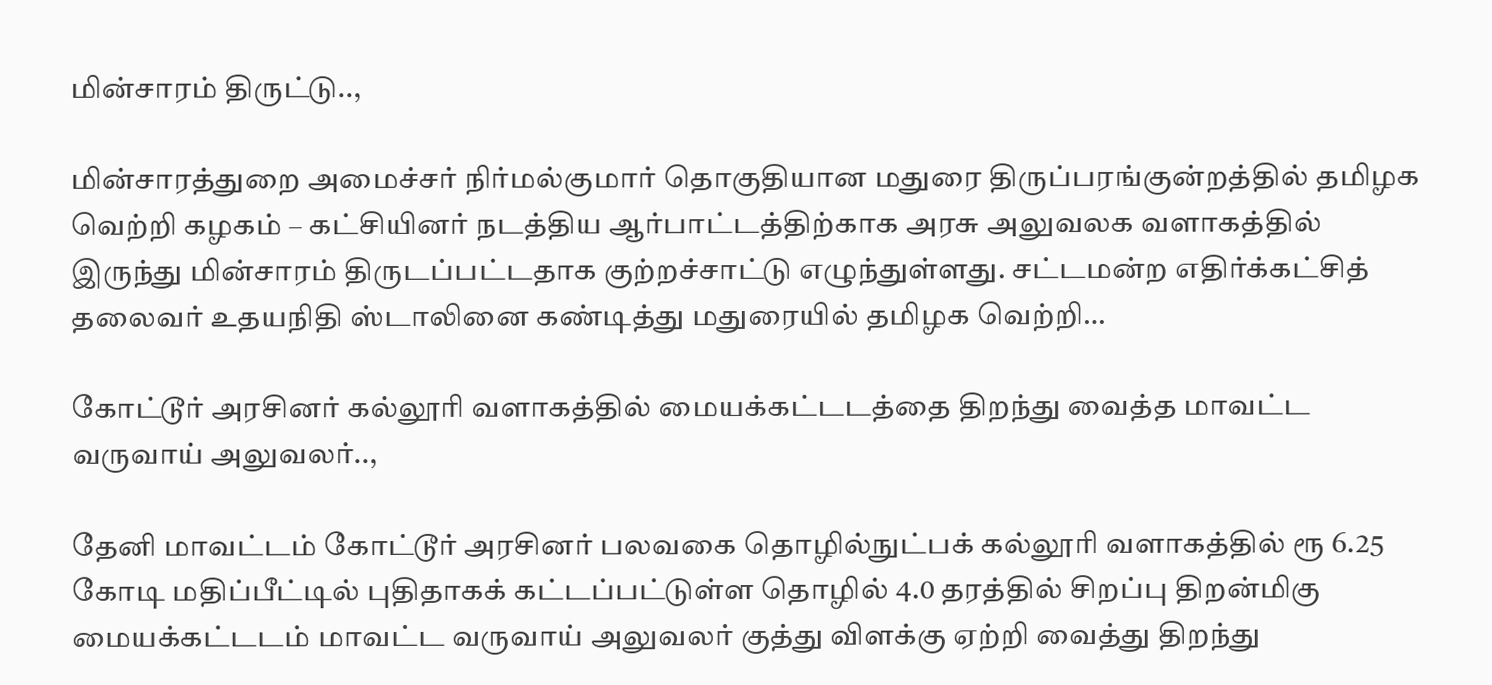மின்சாரம் திருட்டு..,

மின்சாரத்துறை அமைச்சர் நிர்மல்குமார் தொகுதியான மதுரை திருப்பரங்குன்றத்தில் தமிழக வெற்றி கழகம் – கட்சியினர் நடத்திய ஆர்பாட்டத்திற்காக அரசு அலுவலக வளாகத்தில் இருந்து மின்சாரம் திருடப்பட்டதாக குற்றச்சாட்டு எழுந்துள்ளது. சட்டமன்ற எதிர்க்கட்சித் தலைவர் உதயநிதி ஸ்டாலினை கண்டித்து மதுரையில் தமிழக வெற்றி…

கோட்டூர் அரசினர் கல்லூரி வளாகத்தில் மையக்கட்டடத்தை திறந்து வைத்த மாவட்ட வருவாய் அலுவலர்..,

தேனி மாவட்டம் கோட்டூர் அரசினர் பலவகை தொழில்நுட்பக் கல்லூரி வளாகத்தில் ரூ 6.25 கோடி மதிப்பீட்டில் புதிதாகக் கட்டப்பட்டுள்ள தொழில் 4.0 தரத்தில் சிறப்பு திறன்மிகு மையக்கட்டடம் மாவட்ட வருவாய் அலுவலர் குத்து விளக்கு ஏற்றி வைத்து திறந்து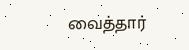வைத்தார்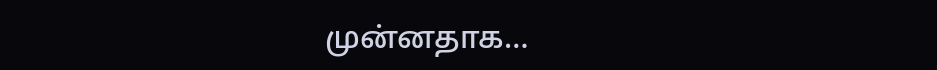முன்னதாக…